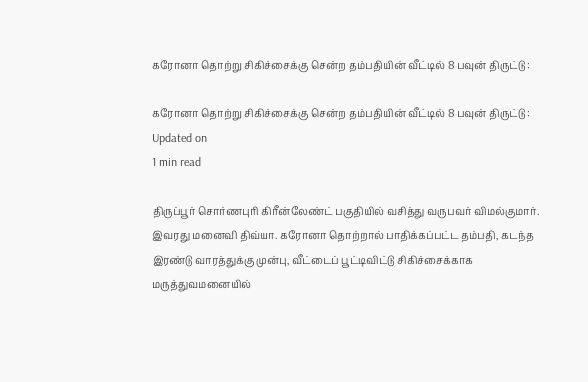கரோனா தொற்று சிகிச்சைக்கு சென்ற தம்பதியின் வீட்டில் 8 பவுன் திருட்டு :

கரோனா தொற்று சிகிச்சைக்கு சென்ற தம்பதியின் வீட்டில் 8 பவுன் திருட்டு :
Updated on
1 min read

திருப்பூர் சொர்ணபுரி கிரீன்லேண்ட் பகுதியில் வசித்து வருபவர் விமல்குமார். இவரது மனைவி திவ்யா. கரோனா தொற்றால் பாதிக்கப்பட்ட தம்பதி, கடந்த இரண்டு வாரத்துக்கு முன்பு, வீட்டைப் பூட்டிவிட்டு சிகிச்சைக்காக மருத்துவமனையில்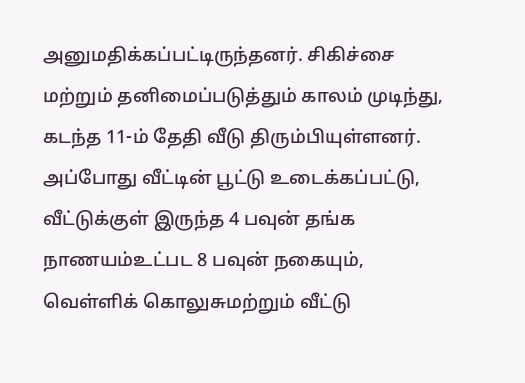அனுமதிக்கப்பட்டிருந்தனர். சிகிச்சை மற்றும் தனிமைப்படுத்தும் காலம் முடிந்து, கடந்த 11-ம் தேதி வீடு திரும்பியுள்ளனர். அப்போது வீட்டின் பூட்டு உடைக்கப்பட்டு, வீட்டுக்குள் இருந்த 4 பவுன் தங்க நாணயம்உட்பட 8 பவுன் நகையும், வெள்ளிக் கொலுசுமற்றும் வீட்டு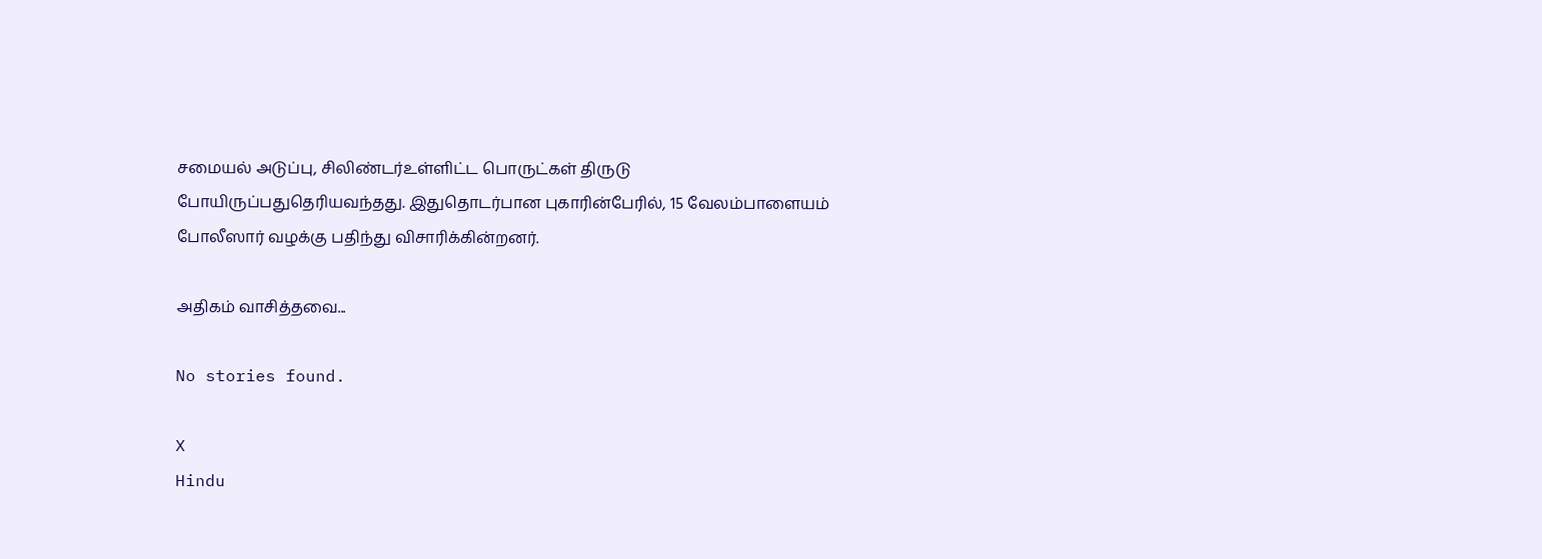சமையல் அடுப்பு, சிலிண்டர்உள்ளிட்ட பொருட்கள் திருடு போயிருப்பதுதெரியவந்தது. இதுதொடர்பான புகாரின்பேரில், 15 வேலம்பாளையம் போலீஸார் வழக்கு பதிந்து விசாரிக்கின்றனர்.

அதிகம் வாசித்தவை...

No stories found.

X
Hindu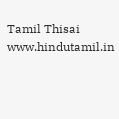Tamil Thisai
www.hindutamil.in